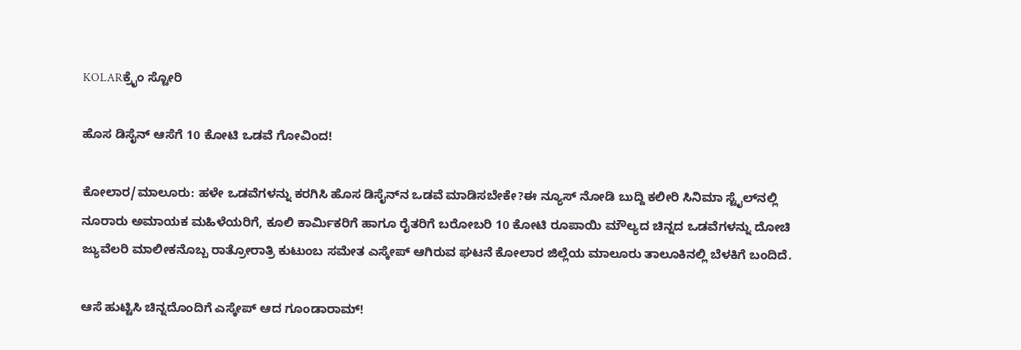KOLARಕ್ರೈಂ ಸ್ಟೋರಿ

ಹೊಸ ಡಿಸೈನ್ ಆಸೆಗೆ 10 ಕೋಟಿ ಒಡವೆ ಗೋವಿಂದ!

ಕೋಲಾರ/ಮಾಲೂರು: ಹಳೇ ಒಡವೆಗಳನ್ನು ಕರಗಿಸಿ ಹೊಸ ಡಿಸೈನ್‌ನ ಒಡವೆ ಮಾಡಿಸಬೇಕೇ?ಈ ನ್ಯೂಸ್ ನೋಡಿ ಬುದ್ದಿ ಕಲೀರಿ ಸಿನಿಮಾ ಸ್ಟೈಲ್‌ನಲ್ಲಿ ನೂರಾರು ಅಮಾಯಕ ಮಹಿಳೆಯರಿಗೆ, ಕೂಲಿ ಕಾರ್ಮಿಕರಿಗೆ ಹಾಗೂ ರೈತರಿಗೆ ಬರೋಬರಿ 10 ಕೋಟಿ ರೂಪಾಯಿ ಮೌಲ್ಯದ ಚಿನ್ನದ ಒಡವೆಗಳನ್ನು ದೋಚಿ ಜ್ಯುವೆಲರಿ ಮಾಲೀಕನೊಬ್ಬ ರಾತ್ರೋರಾತ್ರಿ ಕುಟುಂಬ ಸಮೇತ ಎಸ್ಕೇಪ್ ಆಗಿರುವ ಘಟನೆ ಕೋಲಾರ ಜಿಲ್ಲೆಯ ಮಾಲೂರು ತಾಲೂಕಿನಲ್ಲಿ ಬೆಳಕಿಗೆ ಬಂದಿದೆ.

ಆಸೆ ಹುಟ್ಟಿಸಿ ಚಿನ್ನದೊಂದಿಗೆ ಎಸ್ಕೇಪ್ ಆದ ಗೂಂಡಾರಾಮ್!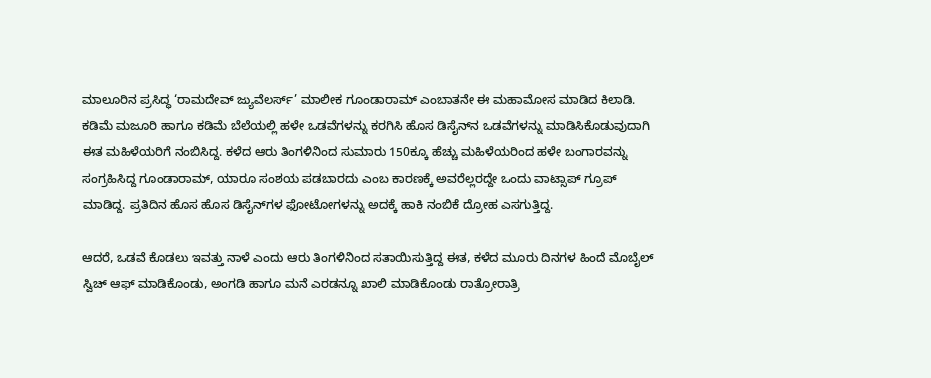ಮಾಲೂರಿನ ಪ್ರಸಿದ್ಧ ‘ರಾಮದೇವ್ ಜ್ಯುವೆಲರ್ಸ್’ ಮಾಲೀಕ ಗೂಂಡಾರಾಮ್ ಎಂಬಾತನೇ ಈ ಮಹಾಮೋಸ ಮಾಡಿದ ಕಿಲಾಡಿ. ಕಡಿಮೆ ಮಜೂರಿ ಹಾಗೂ ಕಡಿಮೆ ಬೆಲೆಯಲ್ಲಿ ಹಳೇ ಒಡವೆಗಳನ್ನು ಕರಗಿಸಿ ಹೊಸ ಡಿಸೈನ್‌ನ ಒಡವೆಗಳನ್ನು ಮಾಡಿಸಿಕೊಡುವುದಾಗಿ ಈತ ಮಹಿಳೆಯರಿಗೆ ನಂಬಿಸಿದ್ದ. ಕಳೆದ ಆರು ತಿಂಗಳಿನಿಂದ ಸುಮಾರು 150ಕ್ಕೂ ಹೆಚ್ಚು ಮಹಿಳೆಯರಿಂದ ಹಳೇ ಬಂಗಾರವನ್ನು ಸಂಗ್ರಹಿಸಿದ್ದ ಗೂಂಡಾರಾಮ್, ಯಾರೂ ಸಂಶಯ ಪಡಬಾರದು ಎಂಬ ಕಾರಣಕ್ಕೆ ಅವರೆಲ್ಲರದ್ದೇ ಒಂದು ವಾಟ್ಸಾಪ್ ಗ್ರೂಪ್ ಮಾಡಿದ್ದ. ಪ್ರತಿದಿನ ಹೊಸ ಹೊಸ ಡಿಸೈನ್‌ಗಳ ಫೋಟೋಗಳನ್ನು ಅದಕ್ಕೆ ಹಾಕಿ ನಂಬಿಕೆ ದ್ರೋಹ ಎಸಗುತ್ತಿದ್ದ.

ಆದರೆ, ಒಡವೆ ಕೊಡಲು ಇವತ್ತು ನಾಳೆ ಎಂದು ಆರು ತಿಂಗಳಿನಿಂದ ಸತಾಯಿಸುತ್ತಿದ್ದ ಈತ, ಕಳೆದ ಮೂರು ದಿನಗಳ ಹಿಂದೆ ಮೊಬೈಲ್ ಸ್ವಿಚ್ ಆಫ್ ಮಾಡಿಕೊಂಡು, ಅಂಗಡಿ ಹಾಗೂ ಮನೆ ಎರಡನ್ನೂ ಖಾಲಿ ಮಾಡಿಕೊಂಡು ರಾತ್ರೋರಾತ್ರಿ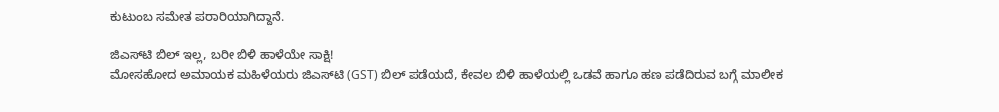ಕುಟುಂಬ ಸಮೇತ ಪರಾರಿಯಾಗಿದ್ದಾನೆ.

ಜಿಎಸ್‌ಟಿ ಬಿಲ್ ಇಲ್ಲ, ಬರೀ ಬಿಳಿ ಹಾಳೆಯೇ ಸಾಕ್ಷಿ!
ಮೋಸಹೋದ ಅಮಾಯಕ ಮಹಿಳೆಯರು ಜಿಎಸ್‌ಟಿ (GST) ಬಿಲ್ ಪಡೆಯದೆ, ಕೇವಲ ಬಿಳಿ ಹಾಳೆಯಲ್ಲಿ ಒಡವೆ ಹಾಗೂ ಹಣ ಪಡೆದಿರುವ ಬಗ್ಗೆ ಮಾಲೀಕ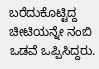ಬರೆದುಕೊಟ್ಟಿದ್ದ ಚೀಟಿಯನ್ನೇ ನಂಬಿ ಒಡವೆ ಒಪ್ಪಿಸಿದ್ದರು.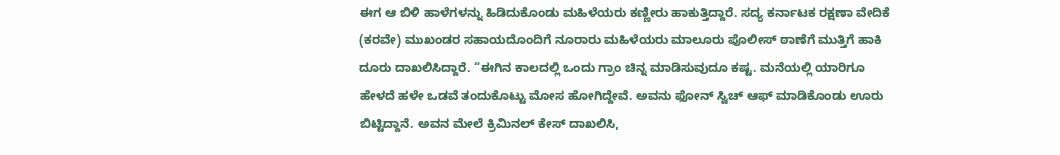ಈಗ ಆ ಬಿಳಿ ಹಾಳೆಗಳನ್ನು ಹಿಡಿದುಕೊಂಡು ಮಹಿಳೆಯರು ಕಣ್ಣೀರು ಹಾಕುತ್ತಿದ್ದಾರೆ. ಸದ್ಯ ಕರ್ನಾಟಕ ರಕ್ಷಣಾ ವೇದಿಕೆ (ಕರವೇ) ಮುಖಂಡರ ಸಹಾಯದೊಂದಿಗೆ ನೂರಾರು ಮಹಿಳೆಯರು ಮಾಲೂರು ಪೊಲೀಸ್ ಠಾಣೆಗೆ ಮುತ್ತಿಗೆ ಹಾಕಿ ದೂರು ದಾಖಲಿಸಿದ್ದಾರೆ. “ಈಗಿನ ಕಾಲದಲ್ಲಿ ಒಂದು ಗ್ರಾಂ ಚಿನ್ನ ಮಾಡಿಸುವುದೂ ಕಷ್ಟ. ಮನೆಯಲ್ಲಿ ಯಾರಿಗೂ ಹೇಳದೆ ಹಳೇ ಒಡವೆ ತಂದುಕೊಟ್ಟು ಮೋಸ ಹೋಗಿದ್ದೇವೆ. ಅವನು ಫೋನ್ ಸ್ವಿಚ್ ಆಫ್ ಮಾಡಿಕೊಂಡು ಊರು ಬಿಟ್ಟಿದ್ದಾನೆ. ಅವನ ಮೇಲೆ ಕ್ರಿಮಿನಲ್ ಕೇಸ್ ದಾಖಲಿಸಿ,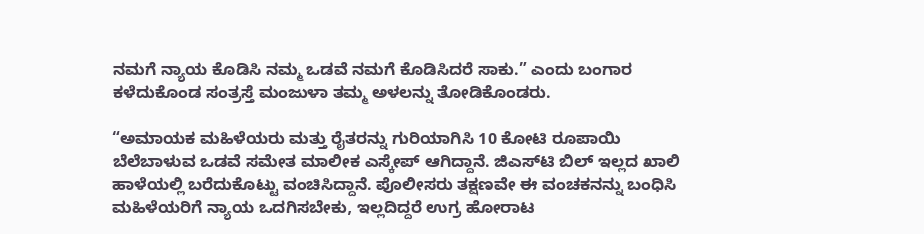ನಮಗೆ ನ್ಯಾಯ ಕೊಡಿಸಿ ನಮ್ಮ ಒಡವೆ ನಮಗೆ ಕೊಡಿಸಿದರೆ ಸಾಕು.” ಎಂದು ಬಂಗಾರ ಕಳೆದುಕೊಂಡ ಸಂತ್ರಸ್ತೆ ಮಂಜುಳಾ ತಮ್ಮ ಅಳಲನ್ನು ತೋಡಿಕೊಂಡರು.

“ಅಮಾಯಕ ಮಹಿಳೆಯರು ಮತ್ತು ರೈತರನ್ನು ಗುರಿಯಾಗಿಸಿ 10 ಕೋಟಿ ರೂಪಾಯಿ ಬೆಲೆಬಾಳುವ ಒಡವೆ ಸಮೇತ ಮಾಲೀಕ ಎಸ್ಕೇಪ್ ಆಗಿದ್ದಾನೆ. ಜಿಎಸ್‌ಟಿ ಬಿಲ್ ಇಲ್ಲದ ಖಾಲಿ ಹಾಳೆಯಲ್ಲಿ ಬರೆದುಕೊಟ್ಟು ವಂಚಿಸಿದ್ದಾನೆ. ಪೊಲೀಸರು ತಕ್ಷಣವೇ ಈ ವಂಚಕನನ್ನು ಬಂಧಿಸಿ ಮಹಿಳೆಯರಿಗೆ ನ್ಯಾಯ ಒದಗಿಸಬೇಕು, ಇಲ್ಲದಿದ್ದರೆ ಉಗ್ರ ಹೋರಾಟ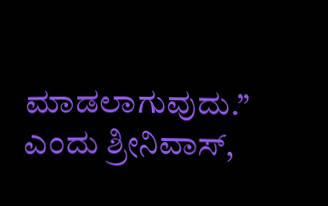ಮಾಡಲಾಗುವುದು.” ಎಂದು ಶ್ರೀನಿವಾಸ್,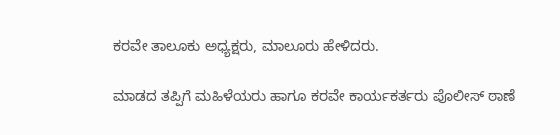ಕರವೇ ತಾಲೂಕು ಅಧ್ಯಕ್ಷರು, ಮಾಲೂರು ಹೇಳಿದರು.

ಮಾಡದ ತಪ್ಪಿಗೆ ಮಹಿಳೆಯರು ಹಾಗೂ ಕರವೇ ಕಾರ್ಯಕರ್ತರು ಪೊಲೀಸ್ ಠಾಣೆ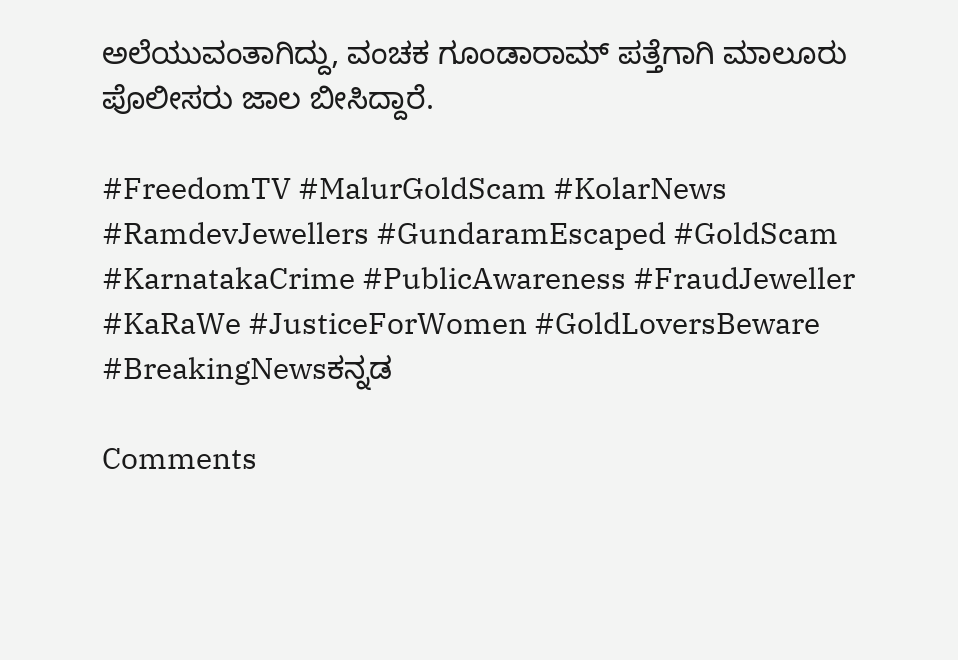ಅಲೆಯುವಂತಾಗಿದ್ದು, ವಂಚಕ ಗೂಂಡಾರಾಮ್ ಪತ್ತೆಗಾಗಿ ಮಾಲೂರು ಪೊಲೀಸರು ಜಾಲ ಬೀಸಿದ್ದಾರೆ.

#FreedomTV #MalurGoldScam #KolarNews #RamdevJewellers #GundaramEscaped #GoldScam #KarnatakaCrime #PublicAwareness #FraudJeweller #KaRaWe #JusticeForWomen #GoldLoversBeware #BreakingNewsಕನ್ನಡ

Comments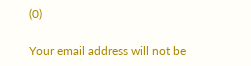(0)

Your email address will not be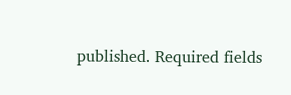published. Required fields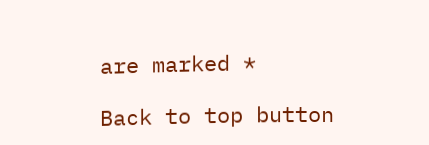are marked *

Back to top button